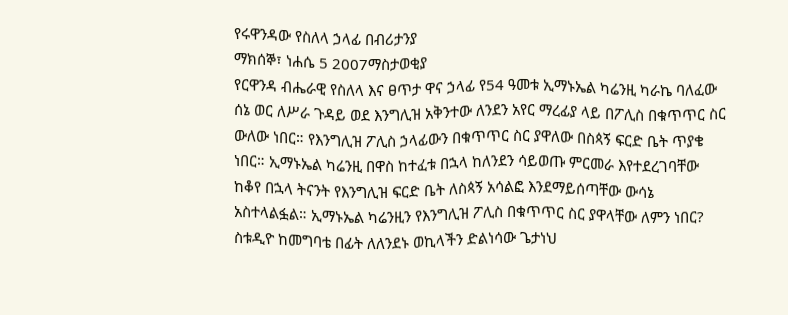የሩዋንዳው የስለላ ኃላፊ በብሪታንያ
ማክሰኞ፣ ነሐሴ 5 2007ማስታወቂያ
የርዋንዳ ብሔራዊ የስለላ እና ፀጥታ ዋና ኃላፊ የ54 ዓመቱ ኢማኑኤል ካሬንዚ ካራኬ ባለፈው ሰኔ ወር ለሥራ ጉዳይ ወደ እንግሊዝ አቅንተው ለንደን አየር ማረፊያ ላይ በፖሊስ በቁጥጥር ስር ውለው ነበር። የእንግሊዝ ፖሊስ ኃላፊውን በቁጥጥር ስር ያዋለው በስጳኝ ፍርድ ቤት ጥያቄ ነበር። ኢማኑኤል ካሬንዚ በዋስ ከተፈቱ በኋላ ከለንደን ሳይወጡ ምርመራ እየተደረገባቸው ከቆየ በኋላ ትናንት የእንግሊዝ ፍርድ ቤት ለስጳኝ አሳልፎ እንደማይሰጣቸው ውሳኔ አስተላልፏል። ኢማኑኤል ካሬንዚን የእንግሊዝ ፖሊስ በቁጥጥር ስር ያዋላቸው ለምን ነበር? ስቱዲዮ ከመግባቴ በፊት ለለንደኑ ወኪላችን ድልነሳው ጌታነህ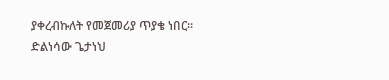ያቀረብኩለት የመጀመሪያ ጥያቄ ነበር።
ድልነሳው ጌታነህ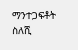ማንተጋፍቶት ስለሺ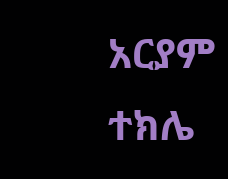አርያም ተክሌ